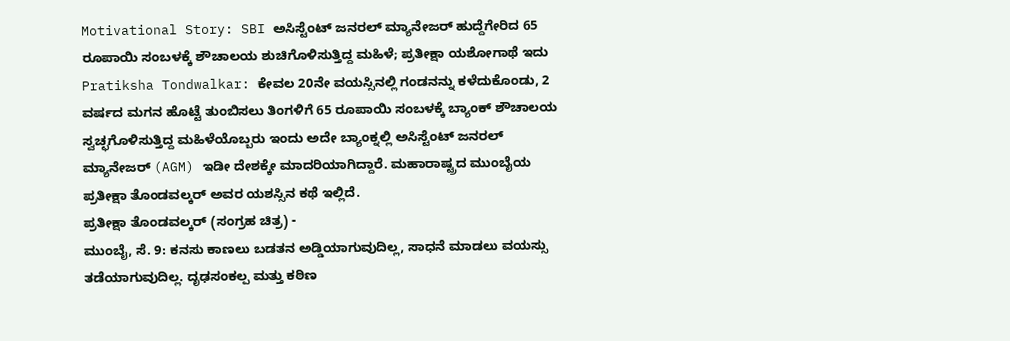Motivational Story: SBI ಅಸಿಸ್ಟೆಂಟ್ ಜನರಲ್ ಮ್ಯಾನೇಜರ್ ಹುದ್ದೆಗೇರಿದ 65 ರೂಪಾಯಿ ಸಂಬಳಕ್ಕೆ ಶೌಚಾಲಯ ಶುಚಿಗೊಳಿಸುತ್ತಿದ್ದ ಮಹಿಳೆ; ಪ್ರತೀಕ್ಷಾ ಯಶೋಗಾಥೆ ಇದು
Pratiksha Tondwalkar: ಕೇವಲ 20ನೇ ವಯಸ್ಸಿನಲ್ಲಿ ಗಂಡನನ್ನು ಕಳೆದುಕೊಂಡು, 2 ವರ್ಷದ ಮಗನ ಹೊಟ್ಟೆ ತುಂಬಿಸಲು ತಿಂಗಳಿಗೆ 65 ರೂಪಾಯಿ ಸಂಬಳಕ್ಕೆ ಬ್ಯಾಂಕ್ ಶೌಚಾಲಯ ಸ್ವಚ್ಛಗೊಳಿಸುತ್ತಿದ್ದ ಮಹಿಳೆಯೊಬ್ಬರು ಇಂದು ಅದೇ ಬ್ಯಾಂಕ್ನಲ್ಲಿ ಅಸಿಸ್ಟೆಂಟ್ ಜನರಲ್ ಮ್ಯಾನೇಜರ್ (AGM) ಇಡೀ ದೇಶಕ್ಕೇ ಮಾದರಿಯಾಗಿದ್ದಾರೆ. ಮಹಾರಾಷ್ಟ್ರದ ಮುಂಬೈಯ ಪ್ರತೀಕ್ಷಾ ತೊಂಡವಲ್ಕರ್ ಅವರ ಯಶಸ್ಸಿನ ಕಥೆ ಇಲ್ಲಿದೆ.
ಪ್ರತೀಕ್ಷಾ ತೊಂಡವಲ್ಕರ್ (ಸಂಗ್ರಹ ಚಿತ್ರ) -
ಮುಂಬೈ, ಸೆ. 9: ಕನಸು ಕಾಣಲು ಬಡತನ ಅಡ್ಡಿಯಾಗುವುದಿಲ್ಲ, ಸಾಧನೆ ಮಾಡಲು ವಯಸ್ಸು ತಡೆಯಾಗುವುದಿಲ್ಲ. ದೃಢಸಂಕಲ್ಪ ಮತ್ತು ಕಠಿಣ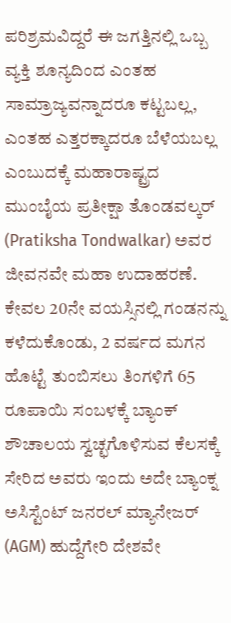ಪರಿಶ್ರಮವಿದ್ದರೆ ಈ ಜಗತ್ತಿನಲ್ಲಿ ಒಬ್ಬ ವ್ಯಕ್ತಿ ಶೂನ್ಯದಿಂದ ಎಂತಹ ಸಾಮ್ರಾಜ್ಯವನ್ನಾದರೂ ಕಟ್ಟಬಲ್ಲ, ಎಂತಹ ಎತ್ತರಕ್ಕಾದರೂ ಬೆಳೆಯಬಲ್ಲ ಎಂಬುದಕ್ಕೆ ಮಹಾರಾಷ್ಟ್ರದ ಮುಂಬೈಯ ಪ್ರತೀಕ್ಷಾ ತೊಂಡವಲ್ಕರ್ (Pratiksha Tondwalkar) ಅವರ ಜೀವನವೇ ಮಹಾ ಉದಾಹರಣೆ. ಕೇವಲ 20ನೇ ವಯಸ್ಸಿನಲ್ಲಿ ಗಂಡನನ್ನು ಕಳೆದುಕೊಂಡು, 2 ವರ್ಷದ ಮಗನ ಹೊಟ್ಟೆ ತುಂಬಿಸಲು ತಿಂಗಳಿಗೆ 65 ರೂಪಾಯಿ ಸಂಬಳಕ್ಕೆ ಬ್ಯಾಂಕ್ ಶೌಚಾಲಯ ಸ್ವಚ್ಛಗೊಳಿಸುವ ಕೆಲಸಕ್ಕೆ ಸೇರಿದ ಅವರು ಇಂದು ಅದೇ ಬ್ಯಾಂಕ್ನ ಅಸಿಸ್ಟೆಂಟ್ ಜನರಲ್ ಮ್ಯಾನೇಜರ್ (AGM) ಹುದ್ದೆಗೇರಿ ದೇಶವೇ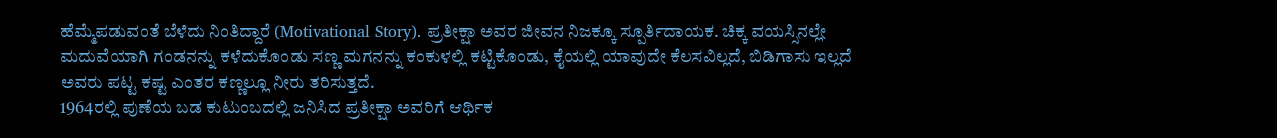ಹೆಮ್ಮೆಪಡುವಂತೆ ಬೆಳೆದು ನಿಂತಿದ್ದಾರೆ (Motivational Story). ಪ್ರತೀಕ್ಷಾ ಅವರ ಜೀವನ ನಿಜಕ್ಕೂ ಸ್ಪೂರ್ತಿದಾಯಕ. ಚಿಕ್ಕ ವಯಸ್ಸಿನಲ್ಲೇ ಮದುವೆಯಾಗಿ ಗಂಡನನ್ನು ಕಳೆದುಕೊಂಡು ಸಣ್ಣ ಮಗನನ್ನು ಕಂಕುಳಲ್ಲಿ ಕಟ್ಟಿಕೊಂಡು, ಕೈಯಲ್ಲಿ ಯಾವುದೇ ಕೆಲಸವಿಲ್ಲದೆ, ಬಿಡಿಗಾಸು ಇಲ್ಲದೆ ಅವರು ಪಟ್ಟ ಕಷ್ಟ ಎಂತರ ಕಣ್ಣಲ್ಲೂ ನೀರು ತರಿಸುತ್ತದೆ.
1964ರಲ್ಲಿ ಪುಣೆಯ ಬಡ ಕುಟುಂಬದಲ್ಲಿ ಜನಿಸಿದ ಪ್ರತೀಕ್ಷಾ ಅವರಿಗೆ ಆರ್ಥಿಕ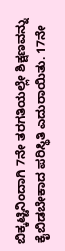ಬಿಕ್ಕಟ್ಟಿನಿಂದಾಗಿ 7ನೇ ತರಗತಿಯಲ್ಲೇ ಶಿಕ್ಷಣವನ್ನು ಕೈಬಿಡಬೇಕಾದ ಪರಿಸ್ಥಿತಿ ಎದುರಾಯಿತು. 17ನೇ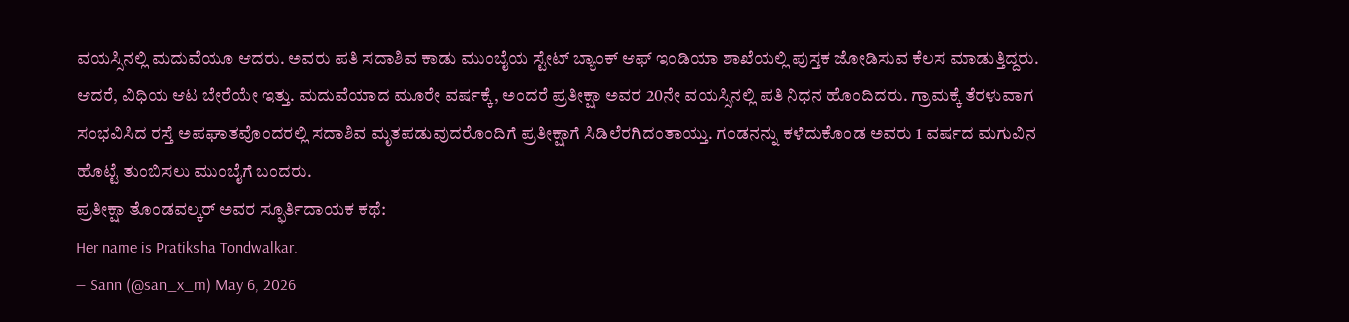ವಯಸ್ಸಿನಲ್ಲಿ ಮದುವೆಯೂ ಆದರು. ಅವರು ಪತಿ ಸದಾಶಿವ ಕಾಡು ಮುಂಬೈಯ ಸ್ಟೇಟ್ ಬ್ಯಾಂಕ್ ಆಫ್ ಇಂಡಿಯಾ ಶಾಖೆಯಲ್ಲಿ ಪುಸ್ತಕ ಜೋಡಿಸುವ ಕೆಲಸ ಮಾಡುತ್ತಿದ್ದರು. ಆದರೆ, ವಿಧಿಯ ಆಟ ಬೇರೆಯೇ ಇತ್ತು. ಮದುವೆಯಾದ ಮೂರೇ ವರ್ಷಕ್ಕೆ, ಅಂದರೆ ಪ್ರತೀಕ್ಷಾ ಅವರ 20ನೇ ವಯಸ್ಸಿನಲ್ಲಿ ಪತಿ ನಿಧನ ಹೊಂದಿದರು. ಗ್ರಾಮಕ್ಕೆ ತೆರಳುವಾಗ ಸಂಭವಿಸಿದ ರಸ್ತೆ ಅಪಘಾತವೊಂದರಲ್ಲಿ ಸದಾಶಿವ ಮೃತಪಡುವುದರೊಂದಿಗೆ ಪ್ರತೀಕ್ಷಾಗೆ ಸಿಡಿಲೆರಗಿದಂತಾಯ್ತು. ಗಂಡನನ್ನು ಕಳೆದುಕೊಂಡ ಅವರು 1 ವರ್ಷದ ಮಗುವಿನ ಹೊಟ್ಟೆ ತುಂಬಿಸಲು ಮುಂಬೈಗೆ ಬಂದರು.
ಪ್ರತೀಕ್ಷಾ ತೊಂಡವಲ್ಕರ್ ಅವರ ಸ್ಫೂರ್ತಿದಾಯಕ ಕಥೆ:
Her name is Pratiksha Tondwalkar.
— Sann (@san_x_m) May 6, 2026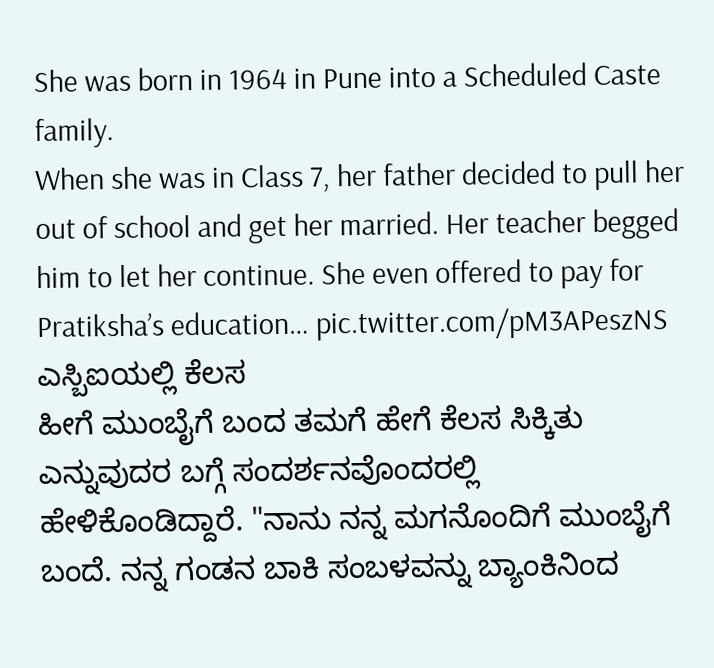She was born in 1964 in Pune into a Scheduled Caste family.
When she was in Class 7, her father decided to pull her out of school and get her married. Her teacher begged him to let her continue. She even offered to pay for Pratiksha’s education… pic.twitter.com/pM3APeszNS
ಎಸ್ಬಿಐಯಲ್ಲಿ ಕೆಲಸ
ಹೀಗೆ ಮುಂಬೈಗೆ ಬಂದ ತಮಗೆ ಹೇಗೆ ಕೆಲಸ ಸಿಕ್ಕಿತು ಎನ್ನುವುದರ ಬಗ್ಗೆ ಸಂದರ್ಶನವೊಂದರಲ್ಲಿ ಹೇಳಿಕೊಂಡಿದ್ದಾರೆ. "ನಾನು ನನ್ನ ಮಗನೊಂದಿಗೆ ಮುಂಬೈಗೆ ಬಂದೆ. ನನ್ನ ಗಂಡನ ಬಾಕಿ ಸಂಬಳವನ್ನು ಬ್ಯಾಂಕಿನಿಂದ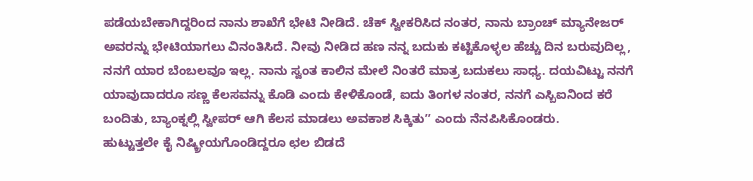ಪಡೆಯಬೇಕಾಗಿದ್ದರಿಂದ ನಾನು ಶಾಖೆಗೆ ಭೇಟಿ ನೀಡಿದೆ. ಚೆಕ್ ಸ್ವೀಕರಿಸಿದ ನಂತರ, ನಾನು ಬ್ರಾಂಚ್ ಮ್ಯಾನೇಜರ್ ಅವರನ್ನು ಭೇಟಿಯಾಗಲು ವಿನಂತಿಸಿದೆ. ನೀವು ನೀಡಿದ ಹಣ ನನ್ನ ಬದುಕು ಕಟ್ಟಿಕೊಳ್ಳಲ ಹೆಚ್ಚು ದಿನ ಬರುವುದಿಲ್ಲ, ನನಗೆ ಯಾರ ಬೆಂಬಲವೂ ಇಲ್ಲ. ನಾನು ಸ್ವಂತ ಕಾಲಿನ ಮೇಲೆ ನಿಂತರೆ ಮಾತ್ರ ಬದುಕಲು ಸಾಧ್ಯ. ದಯವಿಟ್ಟು ನನಗೆ ಯಾವುದಾದರೂ ಸಣ್ಣ ಕೆಲಸವನ್ನು ಕೊಡಿ ಎಂದು ಕೇಳಿಕೊಂಡೆ, ಐದು ತಿಂಗಳ ನಂತರ, ನನಗೆ ಎಸ್ಬಿಐನಿಂದ ಕರೆ ಬಂದಿತು, ಬ್ಯಾಂಕ್ನಲ್ಲಿ ಸ್ವೀಪರ್ ಆಗಿ ಕೆಲಸ ಮಾಡಲು ಅವಕಾಶ ಸಿಕ್ಕಿತುʼʼ ಎಂದು ನೆನಪಿಸಿಕೊಂಡರು.
ಹುಟ್ಟುತ್ತಲೇ ಕೈ ನಿಷ್ಕ್ರೀಯಗೊಂಡಿದ್ದರೂ ಛಲ ಬಿಡದೆ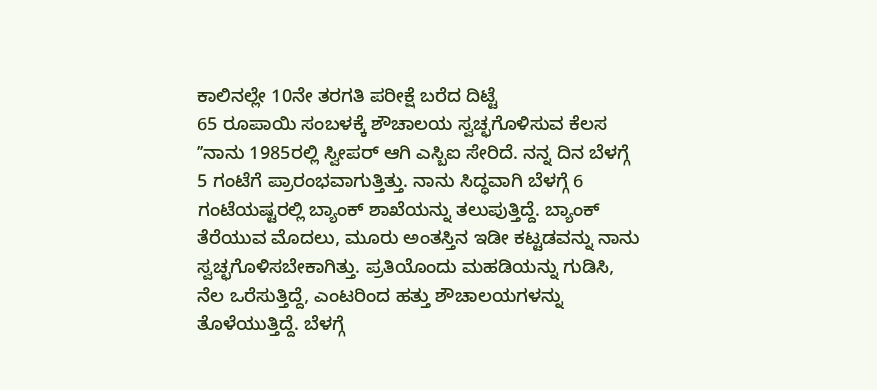ಕಾಲಿನಲ್ಲೇ 10ನೇ ತರಗತಿ ಪರೀಕ್ಷೆ ಬರೆದ ದಿಟ್ಟೆ
65 ರೂಪಾಯಿ ಸಂಬಳಕ್ಕೆ ಶೌಚಾಲಯ ಸ್ವಚ್ಛಗೊಳಿಸುವ ಕೆಲಸ
ʼʼನಾನು 1985ರಲ್ಲಿ ಸ್ವೀಪರ್ ಆಗಿ ಎಸ್ಬಿಐ ಸೇರಿದೆ. ನನ್ನ ದಿನ ಬೆಳಗ್ಗೆ 5 ಗಂಟೆಗೆ ಪ್ರಾರಂಭವಾಗುತ್ತಿತ್ತು. ನಾನು ಸಿದ್ಧವಾಗಿ ಬೆಳಗ್ಗೆ 6 ಗಂಟೆಯಷ್ಟರಲ್ಲಿ ಬ್ಯಾಂಕ್ ಶಾಖೆಯನ್ನು ತಲುಪುತ್ತಿದ್ದೆ. ಬ್ಯಾಂಕ್ ತೆರೆಯುವ ಮೊದಲು, ಮೂರು ಅಂತಸ್ತಿನ ಇಡೀ ಕಟ್ಟಡವನ್ನು ನಾನು ಸ್ವಚ್ಛಗೊಳಿಸಬೇಕಾಗಿತ್ತು. ಪ್ರತಿಯೊಂದು ಮಹಡಿಯನ್ನು ಗುಡಿಸಿ, ನೆಲ ಒರೆಸುತ್ತಿದ್ದೆ, ಎಂಟರಿಂದ ಹತ್ತು ಶೌಚಾಲಯಗಳನ್ನು ತೊಳೆಯುತ್ತಿದ್ದೆ. ಬೆಳಗ್ಗೆ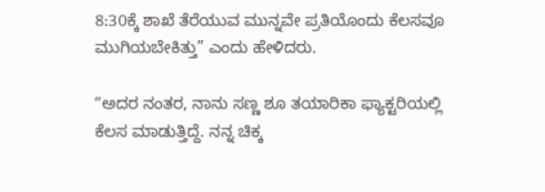8:30ಕ್ಕೆ ಶಾಖೆ ತೆರೆಯುವ ಮುನ್ನವೇ ಪ್ರತಿಯೊಂದು ಕೆಲಸವೂ ಮುಗಿಯಬೇಕಿತ್ತು” ಎಂದು ಹೇಳಿದರು.

ʼʼಅದರ ನಂತರ, ನಾನು ಸಣ್ಣ ಶೂ ತಯಾರಿಕಾ ಫ್ಯಾಕ್ಟರಿಯಲ್ಲಿ ಕೆಲಸ ಮಾಡುತ್ತಿದ್ದೆ. ನನ್ನ ಚಿಕ್ಕ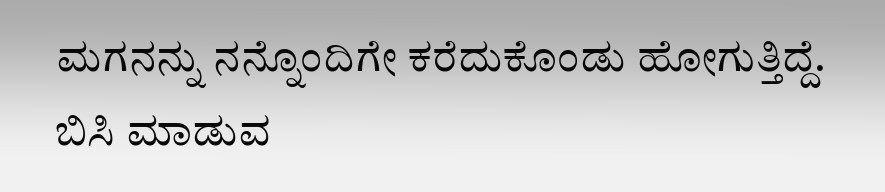ಮಗನನ್ನು ನನ್ನೊಂದಿಗೇ ಕರೆದುಕೊಂಡು ಹೋಗುತ್ತಿದ್ದೆ. ಬಿಸಿ ಮಾಡುವ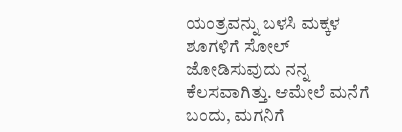ಯಂತ್ರವನ್ನು ಬಳಸಿ ಮಕ್ಕಳ ಶೂಗಳಿಗೆ ಸೋಲ್ ಜೋಡಿಸುವುದು ನನ್ನ ಕೆಲಸವಾಗಿತ್ತು. ಆಮೇಲೆ ಮನೆಗೆ ಬಂದು, ಮಗನಿಗೆ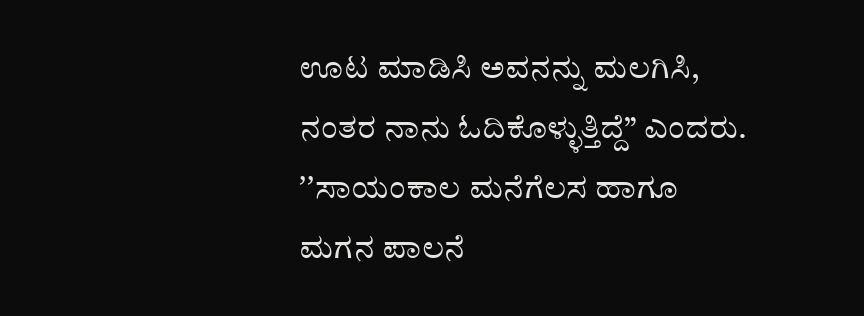ಊಟ ಮಾಡಿಸಿ ಅವನನ್ನು ಮಲಗಿಸಿ, ನಂತರ ನಾನು ಓದಿಕೊಳ್ಳುತ್ತಿದ್ದೆ” ಎಂದರು.
ʼʼಸಾಯಂಕಾಲ ಮನೆಗೆಲಸ ಹಾಗೂ ಮಗನ ಪಾಲನೆ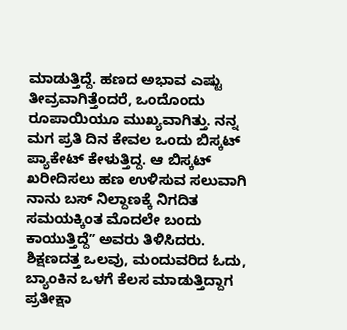ಮಾಡುತ್ತಿದ್ದೆ. ಹಣದ ಅಭಾವ ಎಷ್ಟು ತೀವ್ರವಾಗಿತ್ತೆಂದರೆ, ಒಂದೊಂದು ರೂಪಾಯಿಯೂ ಮುಖ್ಯವಾಗಿತ್ತು. ನನ್ನ ಮಗ ಪ್ರತಿ ದಿನ ಕೇವಲ ಒಂದು ಬಿಸ್ಕಟ್ ಪ್ಯಾಕೇಟ್ ಕೇಳುತ್ತಿದ್ದ. ಆ ಬಿಸ್ಕಟ್ ಖರೀದಿಸಲು ಹಣ ಉಳಿಸುವ ಸಲುವಾಗಿ ನಾನು ಬಸ್ ನಿಲ್ದಾಣಕ್ಕೆ ನಿಗದಿತ ಸಮಯಕ್ಕಿಂತ ಮೊದಲೇ ಬಂದು ಕಾಯುತ್ತಿದ್ದೆʼʼ ಅವರು ತಿಳಿಸಿದರು.
ಶಿಕ್ಷಣದತ್ತ ಒಲವು, ಮಂದುವರಿದ ಓದು,
ಬ್ಯಾಂಕಿನ ಒಳಗೆ ಕೆಲಸ ಮಾಡುತ್ತಿದ್ದಾಗ ಪ್ರತೀಕ್ಷಾ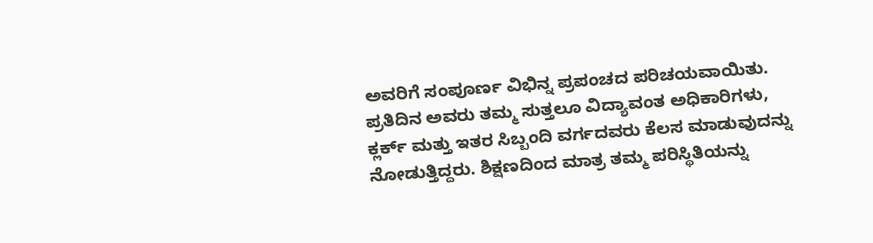ಅವರಿಗೆ ಸಂಪೂರ್ಣ ವಿಭಿನ್ನ ಪ್ರಪಂಚದ ಪರಿಚಯವಾಯಿತು. ಪ್ರತಿದಿನ ಅವರು ತಮ್ಮ ಸುತ್ತಲೂ ವಿದ್ಯಾವಂತ ಅಧಿಕಾರಿಗಳು, ಕ್ಲರ್ಕ್ ಮತ್ತು ಇತರ ಸಿಬ್ಬಂದಿ ವರ್ಗದವರು ಕೆಲಸ ಮಾಡುವುದನ್ನು ನೋಡುತ್ತಿದ್ದರು. ಶಿಕ್ಷಣದಿಂದ ಮಾತ್ರ ತಮ್ಮ ಪರಿಸ್ಥಿತಿಯನ್ನು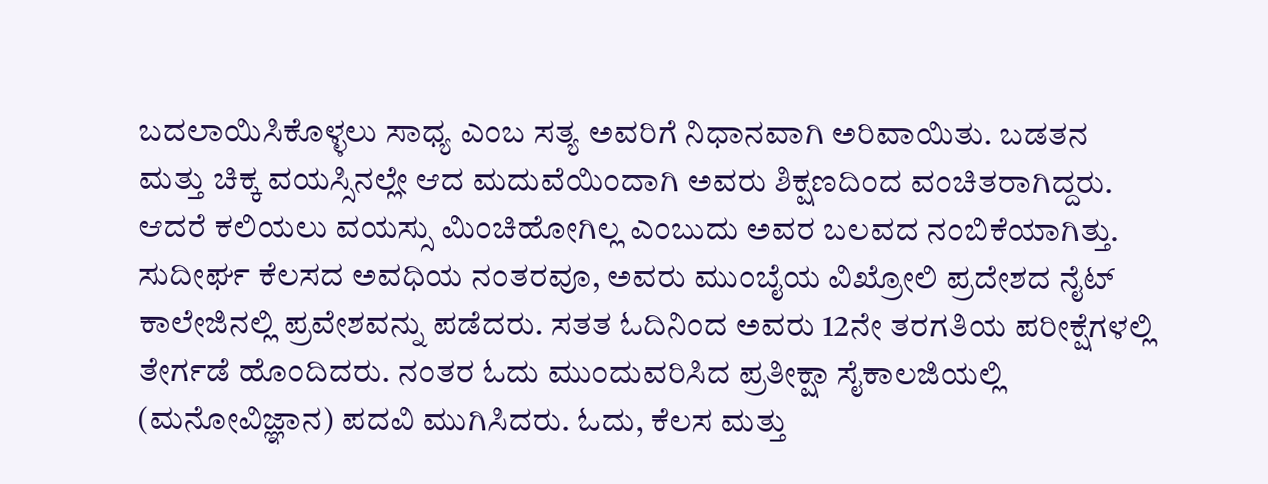ಬದಲಾಯಿಸಿಕೊಳ್ಳಲು ಸಾಧ್ಯ ಎಂಬ ಸತ್ಯ ಅವರಿಗೆ ನಿಧಾನವಾಗಿ ಅರಿವಾಯಿತು. ಬಡತನ ಮತ್ತು ಚಿಕ್ಕ ವಯಸ್ಸಿನಲ್ಲೇ ಆದ ಮದುವೆಯಿಂದಾಗಿ ಅವರು ಶಿಕ್ಷಣದಿಂದ ವಂಚಿತರಾಗಿದ್ದರು. ಆದರೆ ಕಲಿಯಲು ವಯಸ್ಸು ಮಿಂಚಿಹೋಗಿಲ್ಲ ಎಂಬುದು ಅವರ ಬಲವದ ನಂಬಿಕೆಯಾಗಿತ್ತು.
ಸುದೀರ್ಘ ಕೆಲಸದ ಅವಧಿಯ ನಂತರವೂ, ಅವರು ಮುಂಬೈಯ ವಿಖ್ರೋಲಿ ಪ್ರದೇಶದ ನೈಟ್ ಕಾಲೇಜಿನಲ್ಲಿ ಪ್ರವೇಶವನ್ನು ಪಡೆದರು. ಸತತ ಓದಿನಿಂದ ಅವರು 12ನೇ ತರಗತಿಯ ಪರೀಕ್ಷೆಗಳಲ್ಲಿ ತೇರ್ಗಡೆ ಹೊಂದಿದರು. ನಂತರ ಓದು ಮುಂದುವರಿಸಿದ ಪ್ರತೀಕ್ಷಾ ಸೈಕಾಲಜಿಯಲ್ಲಿ (ಮನೋವಿಜ್ಞಾನ) ಪದವಿ ಮುಗಿಸಿದರು. ಓದು, ಕೆಲಸ ಮತ್ತು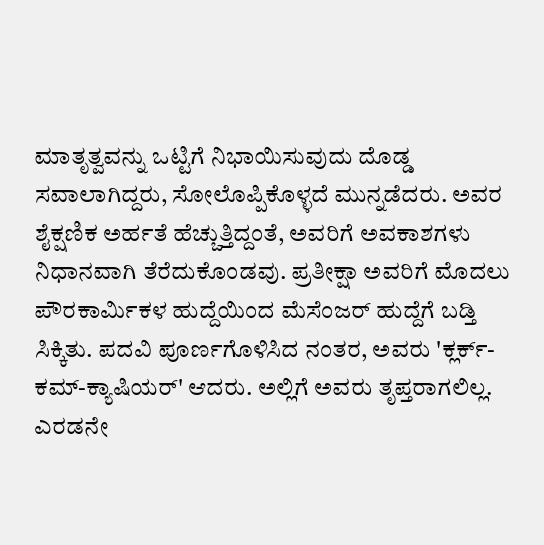ಮಾತೃತ್ವವನ್ನು ಒಟ್ಟಿಗೆ ನಿಭಾಯಿಸುವುದು ದೊಡ್ಡ ಸವಾಲಾಗಿದ್ದರು, ಸೋಲೊಪ್ಪಿಕೊಳ್ಳದೆ ಮುನ್ನಡೆದರು. ಅವರ ಶೈಕ್ಷಣಿಕ ಅರ್ಹತೆ ಹೆಚ್ಚುತ್ತಿದ್ದಂತೆ, ಅವರಿಗೆ ಅವಕಾಶಗಳು ನಿಧಾನವಾಗಿ ತೆರೆದುಕೊಂಡವು. ಪ್ರತೀಕ್ಷಾ ಅವರಿಗೆ ಮೊದಲು ಪೌರಕಾರ್ಮಿಕಳ ಹುದ್ದೆಯಿಂದ ಮೆಸೆಂಜರ್ ಹುದ್ದೆಗೆ ಬಡ್ತಿ ಸಿಕ್ಕಿತು. ಪದವಿ ಪೂರ್ಣಗೊಳಿಸಿದ ನಂತರ, ಅವರು 'ಕ್ಲರ್ಕ್-ಕಮ್-ಕ್ಯಾಷಿಯರ್' ಆದರು. ಅಲ್ಲಿಗೆ ಅವರು ತೃಪ್ತರಾಗಲಿಲ್ಲ.
ಎರಡನೇ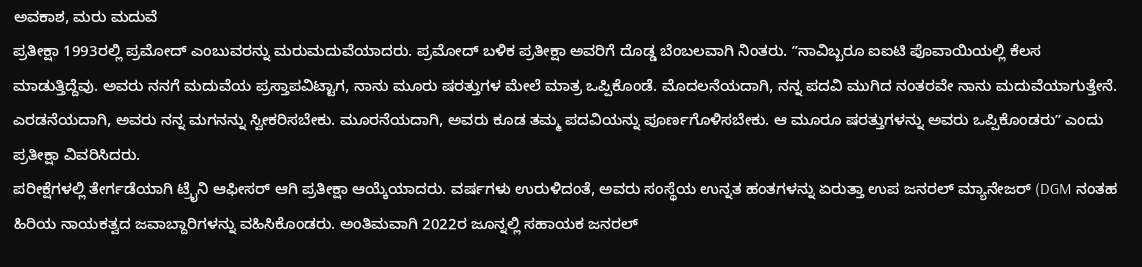ಅವಕಾಶ, ಮರು ಮದುವೆ
ಪ್ರತೀಕ್ಷಾ 1993ರಲ್ಲಿ ಪ್ರಮೋದ್ ಎಂಬುವರನ್ನು ಮರುಮದುವೆಯಾದರು. ಪ್ರಮೋದ್ ಬಳಿಕ ಪ್ರತೀಕ್ಷಾ ಅವರಿಗೆ ದೊಡ್ಡ ಬೆಂಬಲವಾಗಿ ನಿಂತರು. ʼʼನಾವಿಬ್ಬರೂ ಐಐಟಿ ಪೊವಾಯಿಯಲ್ಲಿ ಕೆಲಸ ಮಾಡುತ್ತಿದ್ದೆವು. ಅವರು ನನಗೆ ಮದುವೆಯ ಪ್ರಸ್ತಾಪವಿಟ್ಟಾಗ, ನಾನು ಮೂರು ಷರತ್ತುಗಳ ಮೇಲೆ ಮಾತ್ರ ಒಪ್ಪಿಕೊಂಡೆ. ಮೊದಲನೆಯದಾಗಿ, ನನ್ನ ಪದವಿ ಮುಗಿದ ನಂತರವೇ ನಾನು ಮದುವೆಯಾಗುತ್ತೇನೆ. ಎರಡನೆಯದಾಗಿ, ಅವರು ನನ್ನ ಮಗನನ್ನು ಸ್ವೀಕರಿಸಬೇಕು. ಮೂರನೆಯದಾಗಿ, ಅವರು ಕೂಡ ತಮ್ಮ ಪದವಿಯನ್ನು ಪೂರ್ಣಗೊಳಿಸಬೇಕು. ಆ ಮೂರೂ ಷರತ್ತುಗಳನ್ನು ಅವರು ಒಪ್ಪಿಕೊಂಡರುʼʼ ಎಂದು ಪ್ರತೀಕ್ಷಾ ವಿವರಿಸಿದರು.
ಪರೀಕ್ಷೆಗಳಲ್ಲಿ ತೇರ್ಗಡೆಯಾಗಿ ಟ್ರೈನಿ ಆಫೀಸರ್ ಆಗಿ ಪ್ರತೀಕ್ಷಾ ಆಯ್ಕೆಯಾದರು. ವರ್ಷಗಳು ಉರುಳಿದಂತೆ, ಅವರು ಸಂಸ್ಥೆಯ ಉನ್ನತ ಹಂತಗಳನ್ನು ಏರುತ್ತಾ ಉಪ ಜನರಲ್ ಮ್ಯಾನೇಜರ್ (DGM ನಂತಹ ಹಿರಿಯ ನಾಯಕತ್ವದ ಜವಾಬ್ದಾರಿಗಳನ್ನು ವಹಿಸಿಕೊಂಡರು. ಅಂತಿಮವಾಗಿ 2022ರ ಜೂನ್ನಲ್ಲಿ ಸಹಾಯಕ ಜನರಲ್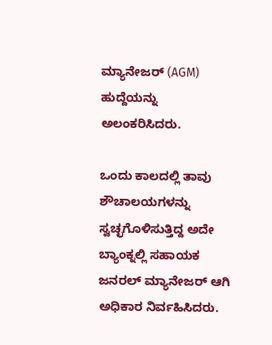ಮ್ಯಾನೇಜರ್ (AGM) ಹುದ್ದೆಯನ್ನು ಅಲಂಕರಿಸಿದರು.

ಒಂದು ಕಾಲದಲ್ಲಿ ತಾವು ಶೌಚಾಲಯಗಳನ್ನು ಸ್ವಚ್ಛಗೊಳಿಸುತ್ತಿದ್ದ ಅದೇ ಬ್ಯಾಂಕ್ನಲ್ಲಿ ಸಹಾಯಕ ಜನರಲ್ ಮ್ಯಾನೇಜರ್ ಆಗಿ ಅಧಿಕಾರ ನಿರ್ವಹಿಸಿದರು.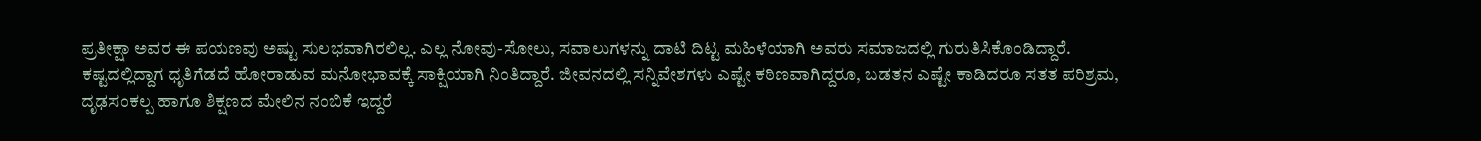ಪ್ರತೀಕ್ಷಾ ಅವರ ಈ ಪಯಣವು ಅಷ್ಟು ಸುಲಭವಾಗಿರಲಿಲ್ಲ. ಎಲ್ಲ ನೋವು-ಸೋಲು, ಸವಾಲುಗಳನ್ನು ದಾಟಿ ದಿಟ್ಟ ಮಹಿಳೆಯಾಗಿ ಅವರು ಸಮಾಜದಲ್ಲಿ ಗುರುತಿಸಿಕೊಂಡಿದ್ದಾರೆ. ಕಷ್ಟದಲ್ಲಿದ್ದಾಗ ಧೃತಿಗೆಡದೆ ಹೋರಾಡುವ ಮನೋಭಾವಕ್ಕೆ ಸಾಕ್ಷಿಯಾಗಿ ನಿಂತಿದ್ದಾರೆ. ಜೀವನದಲ್ಲಿ ಸನ್ನಿವೇಶಗಳು ಎಷ್ಟೇ ಕಠಿಣವಾಗಿದ್ದರೂ, ಬಡತನ ಎಷ್ಟೇ ಕಾಡಿದರೂ ಸತತ ಪರಿಶ್ರಮ, ದೃಢಸಂಕಲ್ಪ ಹಾಗೂ ಶಿಕ್ಷಣದ ಮೇಲಿನ ನಂಬಿಕೆ ಇದ್ದರೆ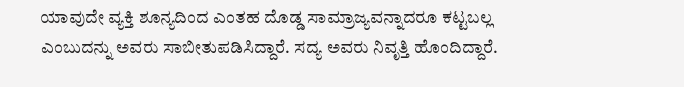ಯಾವುದೇ ವ್ಯಕ್ತಿ ಶೂನ್ಯದಿಂದ ಎಂತಹ ದೊಡ್ಡ ಸಾಮ್ರಾಜ್ಯವನ್ನಾದರೂ ಕಟ್ಟಬಲ್ಲ ಎಂಬುದನ್ನು ಅವರು ಸಾಬೀತುಪಡಿಸಿದ್ದಾರೆ. ಸದ್ಯ ಅವರು ನಿವೃತ್ತಿ ಹೊಂದಿದ್ದಾರೆ.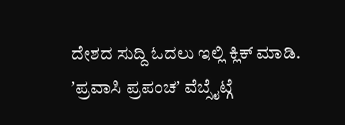ದೇಶದ ಸುದ್ದಿ ಓದಲು ಇಲ್ಲಿ ಕ್ಲಿಕ್ ಮಾಡಿ.
ʼಪ್ರವಾಸಿ ಪ್ರಪಂಚʼ ವೆಬ್ಸೈಟ್ಗೆ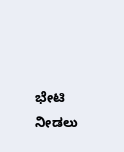ಭೇಟಿ ನೀಡಲು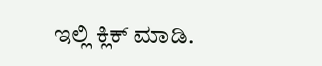ಇಲ್ಲಿ ಕ್ಲಿಕ್ ಮಾಡಿ.